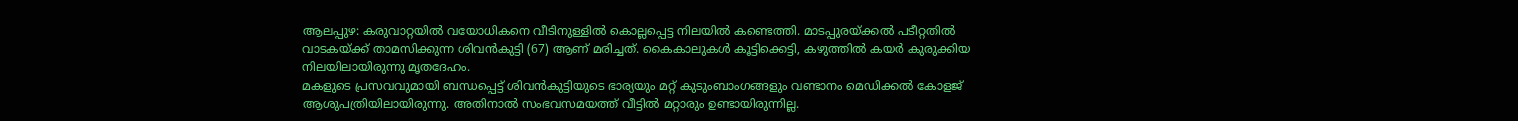ആലപ്പുഴ: കരുവാറ്റയിൽ വയോധികനെ വീടിനുള്ളിൽ കൊല്ലപ്പെട്ട നിലയിൽ കണ്ടെത്തി. മാടപ്പുരയ്ക്കൽ പടീറ്റതിൽ വാടകയ്ക്ക് താമസിക്കുന്ന ശിവൻകുട്ടി (67) ആണ് മരിച്ചത്. കൈകാലുകൾ കൂട്ടിക്കെട്ടി, കഴുത്തിൽ കയർ കുരുക്കിയ നിലയിലായിരുന്നു മൃതദേഹം.
മകളുടെ പ്രസവവുമായി ബന്ധപ്പെട്ട് ശിവൻകുട്ടിയുടെ ഭാര്യയും മറ്റ് കുടുംബാംഗങ്ങളും വണ്ടാനം മെഡിക്കൽ കോളജ് ആശുപത്രിയിലായിരുന്നു. അതിനാൽ സംഭവസമയത്ത് വീട്ടിൽ മറ്റാരും ഉണ്ടായിരുന്നില്ല.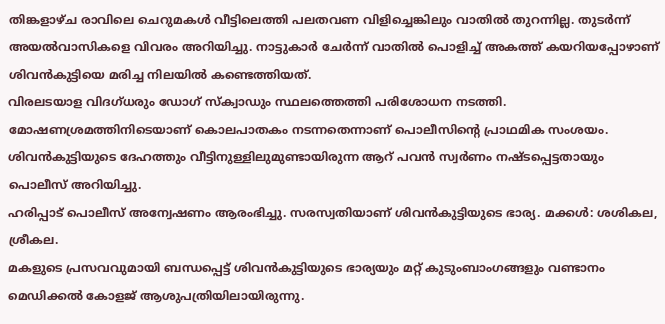തിങ്കളാഴ്ച രാവിലെ ചെറുമകൾ വീട്ടിലെത്തി പലതവണ വിളിച്ചെങ്കിലും വാതിൽ തുറന്നില്ല. തുടർന്ന് അയൽവാസികളെ വിവരം അറിയിച്ചു. നാട്ടുകാർ ചേർന്ന് വാതിൽ പൊളിച്ച് അകത്ത് കയറിയപ്പോഴാണ് ശിവൻകുട്ടിയെ മരിച്ച നിലയിൽ കണ്ടെത്തിയത്.
വിരലടയാള വിദഗ്ധരും ഡോഗ് സ്ക്വാഡും സ്ഥലത്തെത്തി പരിശോധന നടത്തി. മോഷണശ്രമത്തിനിടെയാണ് കൊലപാതകം നടന്നതെന്നാണ് പൊലീസിന്റെ പ്രാഥമിക സംശയം. ശിവൻകുട്ടിയുടെ ദേഹത്തും വീട്ടിനുള്ളിലുമുണ്ടായിരുന്ന ആറ് പവൻ സ്വർണം നഷ്ടപ്പെട്ടതായും പൊലീസ് അറിയിച്ചു.
ഹരിപ്പാട് പൊലീസ് അന്വേഷണം ആരംഭിച്ചു. സരസ്വതിയാണ് ശിവൻകുട്ടിയുടെ ഭാര്യ. മക്കൾ: ശശികല, ശ്രീകല.
മകളുടെ പ്രസവവുമായി ബന്ധപ്പെട്ട് ശിവൻകുട്ടിയുടെ ഭാര്യയും മറ്റ് കുടുംബാംഗങ്ങളും വണ്ടാനം മെഡിക്കൽ കോളജ് ആശുപത്രിയിലായിരുന്നു.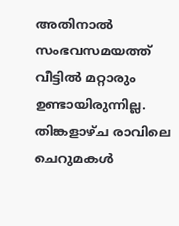അതിനാൽ സംഭവസമയത്ത് വീട്ടിൽ മറ്റാരും ഉണ്ടായിരുന്നില്ല.
തിങ്കളാഴ്ച രാവിലെ ചെറുമകൾ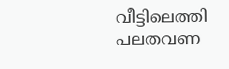വീട്ടിലെത്തി പലതവണ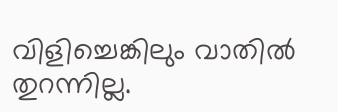വിളിച്ചെങ്കിലും വാതിൽ തുറന്നില്ല.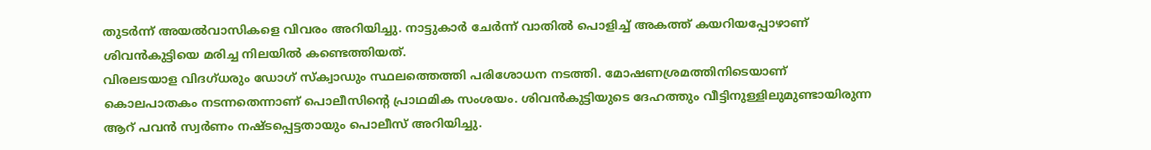തുടർന്ന് അയൽവാസികളെ വിവരം അറിയിച്ചു. നാട്ടുകാർ ചേർന്ന് വാതിൽ പൊളിച്ച് അകത്ത് കയറിയപ്പോഴാണ് ശിവൻകുട്ടിയെ മരിച്ച നിലയിൽ കണ്ടെത്തിയത്.
വിരലടയാള വിദഗ്ധരും ഡോഗ് സ്ക്വാഡും സ്ഥലത്തെത്തി പരിശോധന നടത്തി. മോഷണശ്രമത്തിനിടെയാണ് കൊലപാതകം നടന്നതെന്നാണ് പൊലീസിന്റെ പ്രാഥമിക സംശയം. ശിവൻകുട്ടിയുടെ ദേഹത്തും വീട്ടിനുള്ളിലുമുണ്ടായിരുന്ന ആറ് പവൻ സ്വർണം നഷ്ടപ്പെട്ടതായും പൊലീസ് അറിയിച്ചു.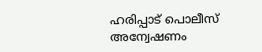ഹരിപ്പാട് പൊലീസ് അന്വേഷണം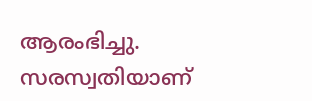ആരംഭിച്ചു. സരസ്വതിയാണ്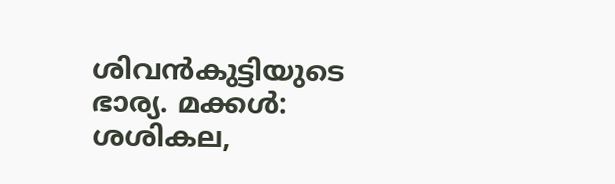ശിവൻകുട്ടിയുടെ ഭാര്യ. മക്കൾ: ശശികല,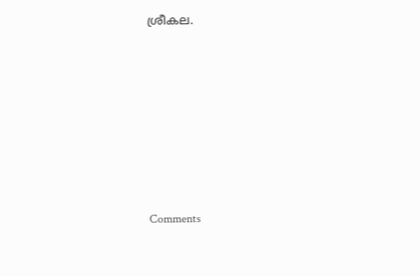ശ്രീകല.







Comments